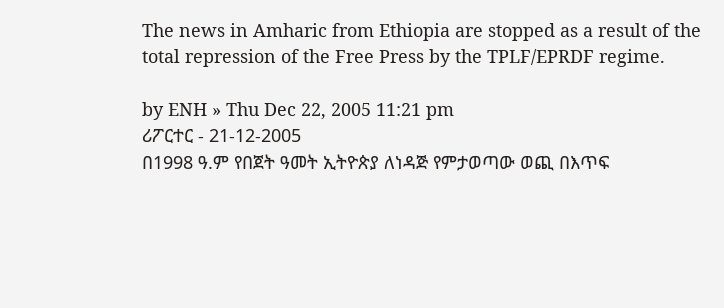The news in Amharic from Ethiopia are stopped as a result of the total repression of the Free Press by the TPLF/EPRDF regime.

by ENH » Thu Dec 22, 2005 11:21 pm
ሪፖርተር - 21-12-2005
በ1998 ዓ.ም የበጀት ዓመት ኢትዮጵያ ለነዳጅ የምታወጣው ወጪ በእጥፍ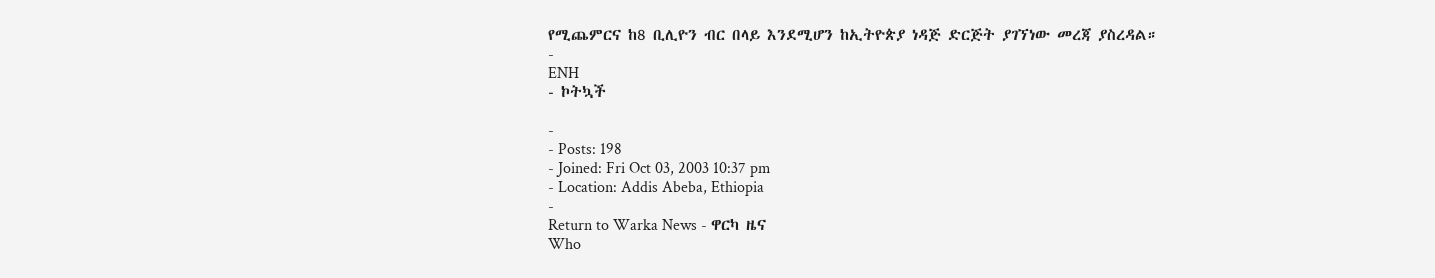የሚጨምርና ከ8 ቢሊዮን ብር በላይ እንደሚሆን ከኢትዮጵያ ነዳጅ ድርጅት ያገኘነው መረጃ ያስረዳል።
-
ENH
- ኮትኳች

-
- Posts: 198
- Joined: Fri Oct 03, 2003 10:37 pm
- Location: Addis Abeba, Ethiopia
-
Return to Warka News - ዋርካ ዜና
Who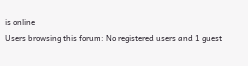is online
Users browsing this forum: No registered users and 1 guest